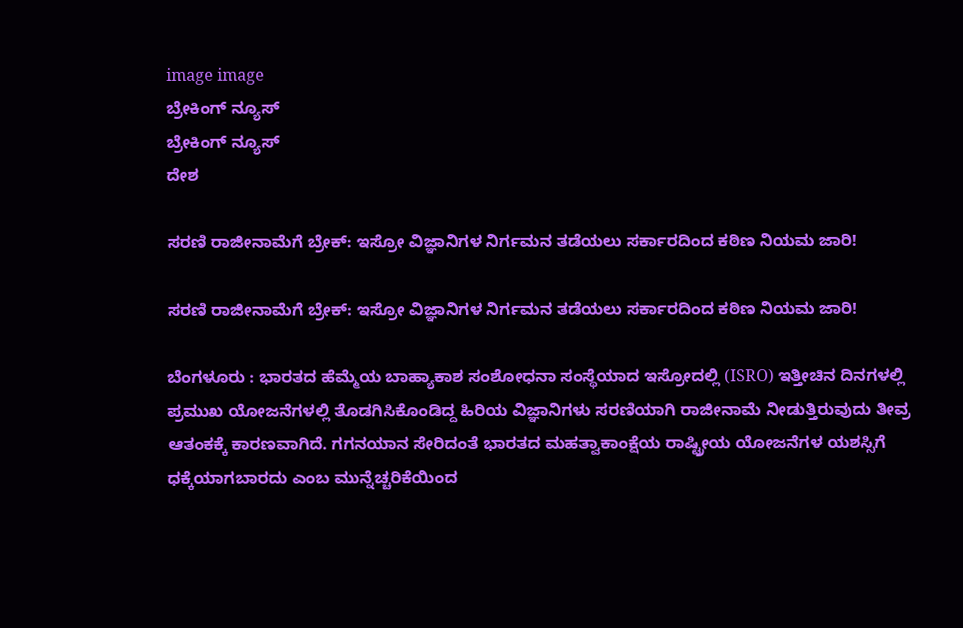image image
ಬ್ರೇಕಿಂಗ್ ನ್ಯೂಸ್
ಬ್ರೇಕಿಂಗ್ ನ್ಯೂಸ್
ದೇಶ

ಸರಣಿ ರಾಜೀನಾಮೆಗೆ ಬ್ರೇಕ್: ಇಸ್ರೋ ವಿಜ್ಞಾನಿಗಳ ನಿರ್ಗಮನ ತಡೆಯಲು ಸರ್ಕಾರದಿಂದ ಕಠಿಣ ನಿಯಮ ಜಾರಿ!

ಸರಣಿ ರಾಜೀನಾಮೆಗೆ ಬ್ರೇಕ್: ಇಸ್ರೋ ವಿಜ್ಞಾನಿಗಳ ನಿರ್ಗಮನ ತಡೆಯಲು ಸರ್ಕಾರದಿಂದ ಕಠಿಣ ನಿಯಮ ಜಾರಿ!

ಬೆಂಗಳೂರು : ಭಾರತದ ಹೆಮ್ಮೆಯ ಬಾಹ್ಯಾಕಾಶ ಸಂಶೋಧನಾ ಸಂಸ್ಥೆಯಾದ ಇಸ್ರೋದಲ್ಲಿ (ISRO) ಇತ್ತೀಚಿನ ದಿನಗಳಲ್ಲಿ ಪ್ರಮುಖ ಯೋಜನೆಗಳಲ್ಲಿ ತೊಡಗಿಸಿಕೊಂಡಿದ್ದ ಹಿರಿಯ ವಿಜ್ಞಾನಿಗಳು ಸರಣಿಯಾಗಿ ರಾಜೀನಾಮೆ ನೀಡುತ್ತಿರುವುದು ತೀವ್ರ ಆತಂಕಕ್ಕೆ ಕಾರಣವಾಗಿದೆ. ಗಗನಯಾನ ಸೇರಿದಂತೆ ಭಾರತದ ಮಹತ್ವಾಕಾಂಕ್ಷೆಯ ರಾಷ್ಟ್ರೀಯ ಯೋಜನೆಗಳ ಯಶಸ್ಸಿಗೆ ಧಕ್ಕೆಯಾಗಬಾರದು ಎಂಬ ಮುನ್ನೆಚ್ಚರಿಕೆಯಿಂದ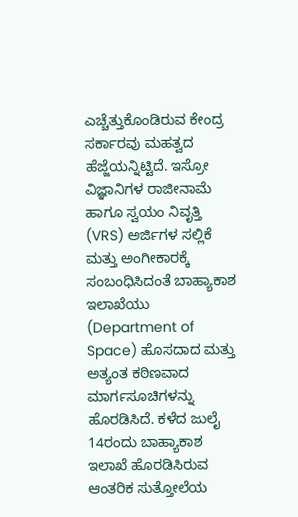ಎಚ್ಚೆತ್ತುಕೊಂಡಿರುವ ಕೇಂದ್ರ ಸರ್ಕಾರವು ಮಹತ್ವದ ಹೆಜ್ಜೆಯನ್ನಿಟ್ಟಿದೆ. ಇಸ್ರೋ ವಿಜ್ಞಾನಿಗಳ ರಾಜೀನಾಮೆ ಹಾಗೂ ಸ್ವಯಂ ನಿವೃತ್ತಿ (VRS) ಅರ್ಜಿಗಳ ಸಲ್ಲಿಕೆ ಮತ್ತು ಅಂಗೀಕಾರಕ್ಕೆ ಸಂಬಂಧಿಸಿದಂತೆ ಬಾಹ್ಯಾಕಾಶ ಇಲಾಖೆಯು (Department of Space) ಹೊಸದಾದ ಮತ್ತು ಅತ್ಯಂತ ಕಠಿಣವಾದ ಮಾರ್ಗಸೂಚಿಗಳನ್ನು ಹೊರಡಿಸಿದೆ. ಕಳೆದ ಜುಲೈ 14ರಂದು ಬಾಹ್ಯಾಕಾಶ ಇಲಾಖೆ ಹೊರಡಿಸಿರುವ ಆಂತರಿಕ ಸುತ್ತೋಲೆಯ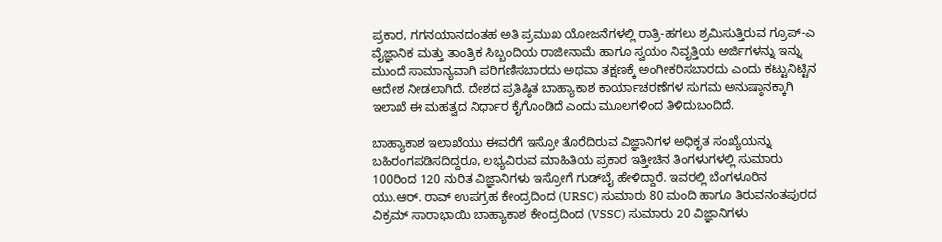ಪ್ರಕಾರ, ಗಗನಯಾನದಂತಹ ಅತಿ ಪ್ರಮುಖ ಯೋಜನೆಗಳಲ್ಲಿ ರಾತ್ರಿ-ಹಗಲು ಶ್ರಮಿಸುತ್ತಿರುವ ಗ್ರೂಪ್-ಎ ವೈಜ್ಞಾನಿಕ ಮತ್ತು ತಾಂತ್ರಿಕ ಸಿಬ್ಬಂದಿಯ ರಾಜೀನಾಮೆ ಹಾಗೂ ಸ್ವಯಂ ನಿವೃತ್ತಿಯ ಅರ್ಜಿಗಳನ್ನು ಇನ್ನು ಮುಂದೆ ಸಾಮಾನ್ಯವಾಗಿ ಪರಿಗಣಿಸಬಾರದು ಅಥವಾ ತಕ್ಷಣಕ್ಕೆ ಅಂಗೀಕರಿಸಬಾರದು ಎಂದು ಕಟ್ಟುನಿಟ್ಟಿನ ಆದೇಶ ನೀಡಲಾಗಿದೆ. ದೇಶದ ಪ್ರತಿಷ್ಠಿತ ಬಾಹ್ಯಾಕಾಶ ಕಾರ್ಯಾಚರಣೆಗಳ ಸುಗಮ ಅನುಷ್ಠಾನಕ್ಕಾಗಿ ಇಲಾಖೆ ಈ ಮಹತ್ವದ ನಿರ್ಧಾರ ಕೈಗೊಂಡಿದೆ ಎಂದು ಮೂಲಗಳಿಂದ ತಿಳಿದುಬಂದಿದೆ.

ಬಾಹ್ಯಾಕಾಶ ಇಲಾಖೆಯು ಈವರೆಗೆ ಇಸ್ರೋ ತೊರೆದಿರುವ ವಿಜ್ಞಾನಿಗಳ ಅಧಿಕೃತ ಸಂಖ್ಯೆಯನ್ನು ಬಹಿರಂಗಪಡಿಸದಿದ್ದರೂ, ಲಭ್ಯವಿರುವ ಮಾಹಿತಿಯ ಪ್ರಕಾರ ಇತ್ತೀಚಿನ ತಿಂಗಳುಗಳಲ್ಲಿ ಸುಮಾರು 100ರಿಂದ 120 ನುರಿತ ವಿಜ್ಞಾನಿಗಳು ಇಸ್ರೋಗೆ ಗುಡ್‌ಬೈ ಹೇಳಿದ್ದಾರೆ. ಇವರಲ್ಲಿ ಬೆಂಗಳೂರಿನ ಯು.ಆರ್. ರಾವ್ ಉಪಗ್ರಹ ಕೇಂದ್ರದಿಂದ (URSC) ಸುಮಾರು 80 ಮಂದಿ ಹಾಗೂ ತಿರುವನಂತಪುರದ ವಿಕ್ರಮ್ ಸಾರಾಭಾಯಿ ಬಾಹ್ಯಾಕಾಶ ಕೇಂದ್ರದಿಂದ (VSSC) ಸುಮಾರು 20 ವಿಜ್ಞಾನಿಗಳು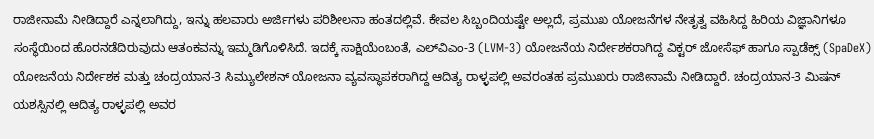ರಾಜೀನಾಮೆ ನೀಡಿದ್ದಾರೆ ಎನ್ನಲಾಗಿದ್ದು, ಇನ್ನು ಹಲವಾರು ಅರ್ಜಿಗಳು ಪರಿಶೀಲನಾ ಹಂತದಲ್ಲಿವೆ. ಕೇವಲ ಸಿಬ್ಬಂದಿಯಷ್ಟೇ ಅಲ್ಲದೆ, ಪ್ರಮುಖ ಯೋಜನೆಗಳ ನೇತೃತ್ವ ವಹಿಸಿದ್ದ ಹಿರಿಯ ವಿಜ್ಞಾನಿಗಳೂ ಸಂಸ್ಥೆಯಿಂದ ಹೊರನಡೆದಿರುವುದು ಆತಂಕವನ್ನು ಇಮ್ಮಡಿಗೊಳಿಸಿದೆ. ಇದಕ್ಕೆ ಸಾಕ್ಷಿಯೆಂಬಂತೆ, ಎಲ್‌ವಿಎಂ-3 (LVM-3) ಯೋಜನೆಯ ನಿರ್ದೇಶಕರಾಗಿದ್ದ ವಿಕ್ಟರ್ ಜೋಸೆಫ್ ಹಾಗೂ ಸ್ಪಾಡೆಕ್ಸ್ (SpaDeX) ಯೋಜನೆಯ ನಿರ್ದೇಶಕ ಮತ್ತು ಚಂದ್ರಯಾನ-3 ಸಿಮ್ಯುಲೇಶನ್ ಯೋಜನಾ ವ್ಯವಸ್ಥಾಪಕರಾಗಿದ್ದ ಆದಿತ್ಯ ರಾಳ್ಳಪಲ್ಲಿ ಅವರಂತಹ ಪ್ರಮುಖರು ರಾಜೀನಾಮೆ ನೀಡಿದ್ದಾರೆ. ಚಂದ್ರಯಾನ-3 ಮಿಷನ್ ಯಶಸ್ಸಿನಲ್ಲಿ ಆದಿತ್ಯ ರಾಳ್ಳಪಲ್ಲಿ ಅವರ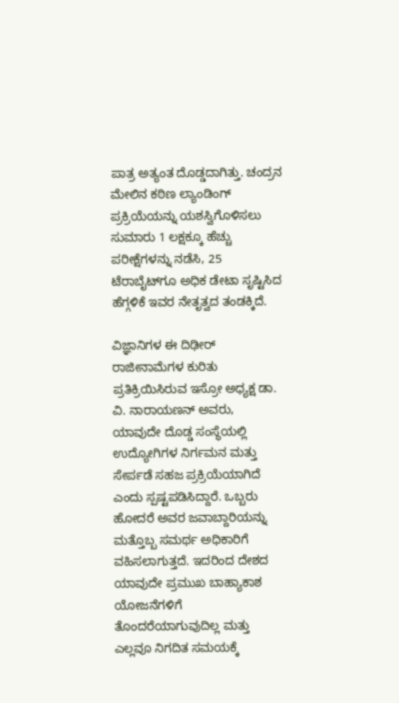ಪಾತ್ರ ಅತ್ಯಂತ ದೊಡ್ಡದಾಗಿತ್ತು. ಚಂದ್ರನ ಮೇಲಿನ ಕಠಿಣ ಲ್ಯಾಂಡಿಂಗ್ ಪ್ರಕ್ರಿಯೆಯನ್ನು ಯಶಸ್ವಿಗೊಳಿಸಲು ಸುಮಾರು 1 ಲಕ್ಷಕ್ಕೂ ಹೆಚ್ಚು ಪರೀಕ್ಷೆಗಳನ್ನು ನಡೆಸಿ, 25 ಟೆರಾಬೈಟ್‌ಗೂ ಅಧಿಕ ಡೇಟಾ ಸೃಷ್ಟಿಸಿದ ಹೆಗ್ಗಳಿಕೆ ಇವರ ನೇತೃತ್ವದ ತಂಡಕ್ಕಿದೆ.

ವಿಜ್ಞಾನಿಗಳ ಈ ದಿಢೀರ್ ರಾಜೀನಾಮೆಗಳ ಕುರಿತು ಪ್ರತಿಕ್ರಿಯಿಸಿರುವ ಇಸ್ರೋ ಅಧ್ಯಕ್ಷ ಡಾ. ವಿ. ನಾರಾಯಣನ್ ಅವರು, ಯಾವುದೇ ದೊಡ್ಡ ಸಂಸ್ಥೆಯಲ್ಲಿ ಉದ್ಯೋಗಿಗಳ ನಿರ್ಗಮನ ಮತ್ತು ಸೇರ್ಪಡೆ ಸಹಜ ಪ್ರಕ್ರಿಯೆಯಾಗಿದೆ ಎಂದು ಸ್ಪಷ್ಟಪಡಿಸಿದ್ದಾರೆ. ಒಬ್ಬರು ಹೋದರೆ ಅವರ ಜವಾಬ್ದಾರಿಯನ್ನು ಮತ್ತೊಬ್ಬ ಸಮರ್ಥ ಅಧಿಕಾರಿಗೆ ವಹಿಸಲಾಗುತ್ತದೆ. ಇದರಿಂದ ದೇಶದ ಯಾವುದೇ ಪ್ರಮುಖ ಬಾಹ್ಯಾಕಾಶ ಯೋಜನೆಗಳಿಗೆ ತೊಂದರೆಯಾಗುವುದಿಲ್ಲ ಮತ್ತು ಎಲ್ಲವೂ ನಿಗದಿತ ಸಮಯಕ್ಕೆ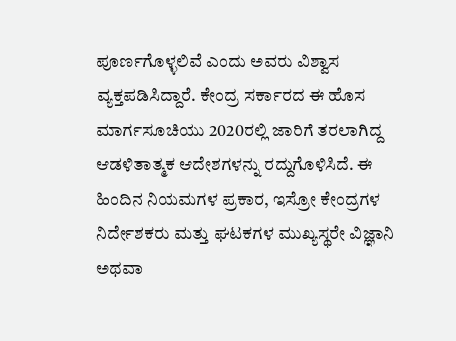ಪೂರ್ಣಗೊಳ್ಳಲಿವೆ ಎಂದು ಅವರು ವಿಶ್ವಾಸ ವ್ಯಕ್ತಪಡಿಸಿದ್ದಾರೆ. ಕೇಂದ್ರ ಸರ್ಕಾರದ ಈ ಹೊಸ ಮಾರ್ಗಸೂಚಿಯು 2020ರಲ್ಲಿ ಜಾರಿಗೆ ತರಲಾಗಿದ್ದ ಆಡಳಿತಾತ್ಮಕ ಆದೇಶಗಳನ್ನು ರದ್ದುಗೊಳಿಸಿದೆ. ಈ ಹಿಂದಿನ ನಿಯಮಗಳ ಪ್ರಕಾರ, ಇಸ್ರೋ ಕೇಂದ್ರಗಳ ನಿರ್ದೇಶಕರು ಮತ್ತು ಘಟಕಗಳ ಮುಖ್ಯಸ್ಥರೇ ವಿಜ್ಞಾನಿ ಅಥವಾ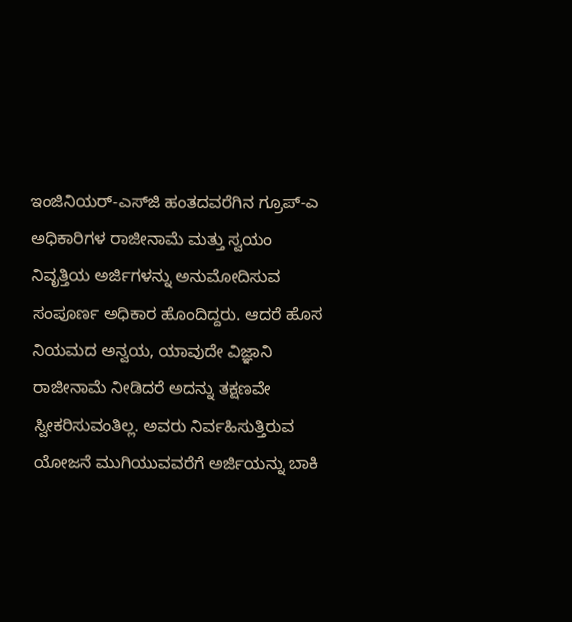ಇಂಜಿನಿಯರ್-ಎಸ್‌ಜಿ ಹಂತದವರೆಗಿನ ಗ್ರೂಪ್-ಎ ಅಧಿಕಾರಿಗಳ ರಾಜೀನಾಮೆ ಮತ್ತು ಸ್ವಯಂ ನಿವೃತ್ತಿಯ ಅರ್ಜಿಗಳನ್ನು ಅನುಮೋದಿಸುವ ಸಂಪೂರ್ಣ ಅಧಿಕಾರ ಹೊಂದಿದ್ದರು. ಆದರೆ ಹೊಸ ನಿಯಮದ ಅನ್ವಯ, ಯಾವುದೇ ವಿಜ್ಞಾನಿ ರಾಜೀನಾಮೆ ನೀಡಿದರೆ ಅದನ್ನು ತಕ್ಷಣವೇ ಸ್ವೀಕರಿಸುವಂತಿಲ್ಲ. ಅವರು ನಿರ್ವಹಿಸುತ್ತಿರುವ ಯೋಜನೆ ಮುಗಿಯುವವರೆಗೆ ಅರ್ಜಿಯನ್ನು ಬಾಕಿ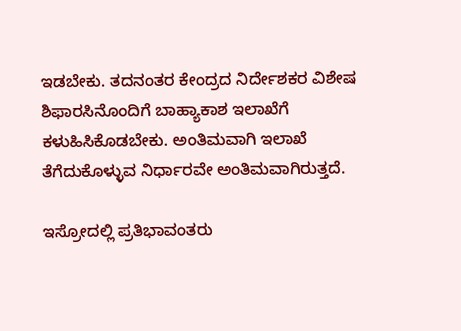ಇಡಬೇಕು. ತದನಂತರ ಕೇಂದ್ರದ ನಿರ್ದೇಶಕರ ವಿಶೇಷ ಶಿಫಾರಸಿನೊಂದಿಗೆ ಬಾಹ್ಯಾಕಾಶ ಇಲಾಖೆಗೆ ಕಳುಹಿಸಿಕೊಡಬೇಕು. ಅಂತಿಮವಾಗಿ ಇಲಾಖೆ ತೆಗೆದುಕೊಳ್ಳುವ ನಿರ್ಧಾರವೇ ಅಂತಿಮವಾಗಿರುತ್ತದೆ.

ಇಸ್ರೋದಲ್ಲಿ ಪ್ರತಿಭಾವಂತರು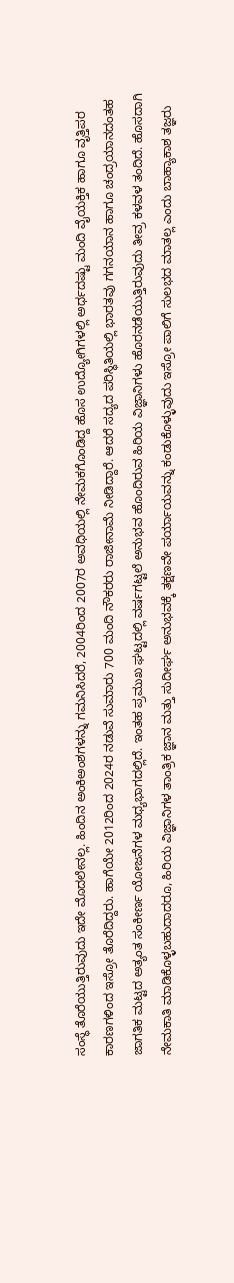ಸಂಸ್ಥೆ ತೊರೆಯುತ್ತಿರುವುದು ಇದೇ ಮೊದಲೇನಲ್ಲ. ಹಿಂದಿನ ಅಂಕಿಅಂಶಗಳನ್ನು ಗಮನಿಸಿದರೆ, 2004ರಿಂದ 2007ರ ಅವಧಿಯಲ್ಲಿ ನೇಮಕಗೊಂಡಿದ್ದ ಹೊಸ ಉದ್ಯೋಗಿಗಳಲ್ಲಿ ಅರ್ಧದಷ್ಟು ಮಂದಿ ವೈಯಕ್ತಿಕ ಹಾಗೂ ವೃತ್ತಿಪರ ಕಾರಣಗಳಿಂದ ಇಸ್ರೋ ತೊರೆದಿದ್ದರು. ಹಾಗೆಯೇ 2012ರಿಂದ 2024ರ ನಡುವೆ ಸುಮಾರು 700 ಮಂದಿ ನೌಕರರು ರಾಜೀನಾಮೆ ನೀಡಿದ್ದಾರೆ. ಆದರೆ ಸದ್ಯದ ಪರಿಸ್ಥಿತಿಯಲ್ಲಿ ಭಾರತವು ಗಗನಯಾನ ಹಾಗೂ ಚಂದ್ರಯಾನದಂತಹ ಜಾಗತಿಕ ಮಟ್ಟದ ಅತ್ಯಂತ ಸಂಕೀರ್ಣ ಯೋಜನೆಗಳ ಮಧ್ಯಭಾಗದಲ್ಲಿದೆ. ಇಂತಹ ಪ್ರಮುಖ ಘಟ್ಟದಲ್ಲಿ ವರ್ಷಗಟ್ಟಲೆ ಅನುಭವ ಹೊಂದಿರುವ ಹಿರಿಯ ವಿಜ್ಞಾನಿಗಳು ಹೊರನಡೆಯುತ್ತಿರುವುದು ತೀವ್ರ ಕಳವಳ ತಂದಿದೆ. ಹೊಸದಾಗಿ ನೇಮಕಾತಿ ಮಾಡಿಕೊಳ್ಳಬಹುದಾದರೂ, ಹಿರಿಯ ವಿಜ್ಞಾನಿಗಳ ತಾಂತ್ರಿಕ ಜ್ಞಾನ ಮತ್ತು ಸುದೀರ್ಘ ಅನುಭವಕ್ಕೆ ತಕ್ಷಣವೇ ಪರ್ಯಾಯವನ್ನು ಕಂಡುಕೊಳ್ಳುವುದು ಇಸ್ರೋ ಪಾಲಿಗೆ ಸುಲಭದ ಮಾತಲ್ಲ ಎಂದು ಬಾಹ್ಯಾಕಾಶ ತಜ್ಞರು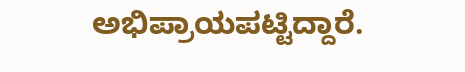ಅಭಿಪ್ರಾಯಪಟ್ಟಿದ್ದಾರೆ.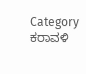Category
ಕರಾವಳಿ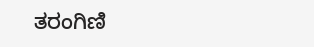ತರಂಗಿಣಿ